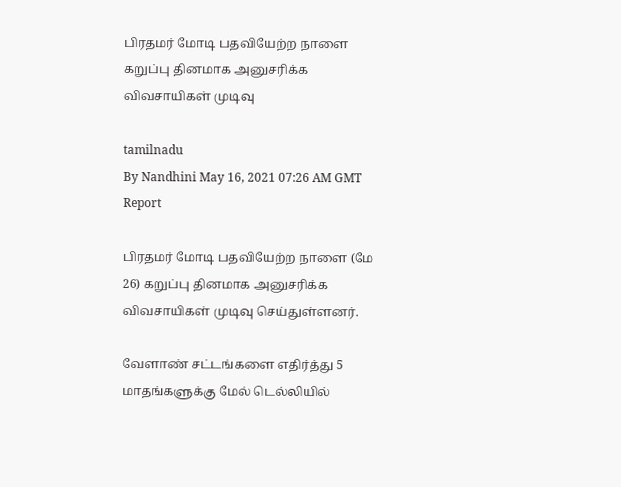பிரதமர் மோடி பதவியேற்ற நாளை கறுப்பு தினமாக அனுசரிக்க விவசாயிகள் முடிவு

tamilnadu
By Nandhini May 16, 2021 07:26 AM GMT
Report

பிரதமர் மோடி பதவியேற்ற நாளை (மே 26) கறுப்பு தினமாக அனுசரிக்க விவசாயிகள் முடிவு செய்துள்ளனர்.

வேளாண் சட்டங்களை எதிர்த்து 5 மாதங்களுக்கு மேல் டெல்லியில்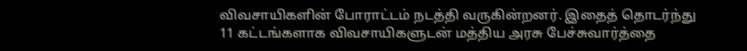விவசாயிகளின் போராட்டம் நடத்தி வருகின்றனர். இதைத் தொடர்ந்து 11 கட்டங்களாக விவசாயிகளுடன் மத்திய அரசு பேச்சுவார்த்தை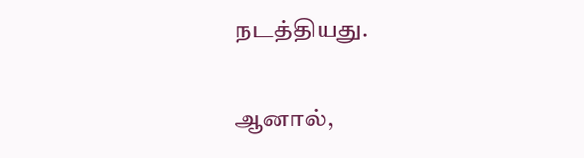நடத்தியது.

ஆனால்,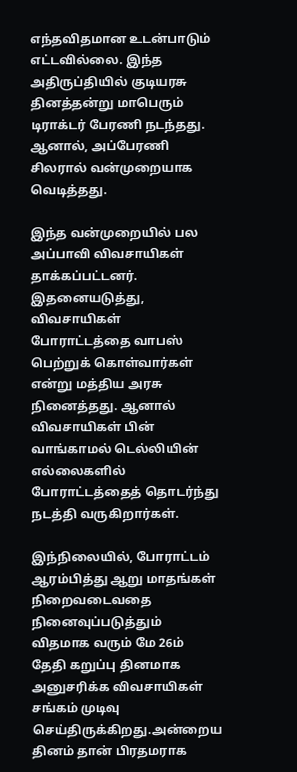எந்தவிதமான உடன்பாடும் எட்டவில்லை. இந்த அதிருப்தியில் குடியரசு தினத்தன்று மாபெரும் டிராக்டர் பேரணி நடந்தது. ஆனால், அப்பேரணி சிலரால் வன்முறையாக வெடித்தது.

இந்த வன்முறையில் பல அப்பாவி விவசாயிகள் தாக்கப்பட்டனர். இதனையடுத்து, விவசாயிகள் போராட்டத்தை வாபஸ் பெற்றுக் கொள்வார்கள் என்று மத்திய அரசு நினைத்தது. ஆனால் விவசாயிகள் பின் வாங்காமல் டெல்லியின் எல்லைகளில் போராட்டத்தைத் தொடர்ந்து நடத்தி வருகிறார்கள்.

இந்நிலையில், போராட்டம் ஆரம்பித்து ஆறு மாதங்கள் நிறைவடைவதை நினைவுப்படுத்தும் விதமாக வரும் மே 26ம் தேதி கறுப்பு தினமாக அனுசரிக்க விவசாயிகள் சங்கம் முடிவு செய்திருக்கிறது.அன்றைய தினம் தான் பிரதமராக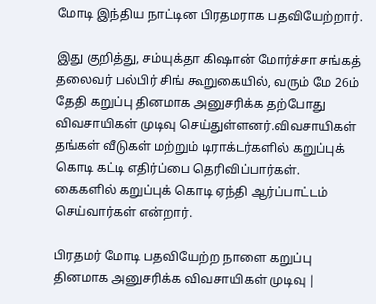மோடி இந்திய நாட்டின பிரதமராக பதவியேற்றார்.

இது குறித்து, சம்யுக்தா கிஷான் மோர்ச்சா சங்கத் தலைவர் பல்பிர் சிங் கூறுகையில், வரும் மே 26ம் தேதி கறுப்பு தினமாக அனுசரிக்க தற்போது விவசாயிகள் முடிவு செய்துள்ளனர்.விவசாயிகள் தங்கள் வீடுகள் மற்றும் டிராக்டர்களில் கறுப்புக் கொடி கட்டி எதிர்ப்பை தெரிவிப்பார்கள். கைகளில் கறுப்புக் கொடி ஏந்தி ஆர்ப்பாட்டம் செய்வார்கள் என்றார்.

பிரதமர் மோடி பதவியேற்ற நாளை கறுப்பு தினமாக அனுசரிக்க விவசாயிகள் முடிவு |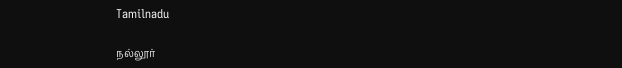Tamilnadu

நல்லூர்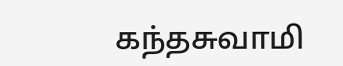கந்தசுவாமி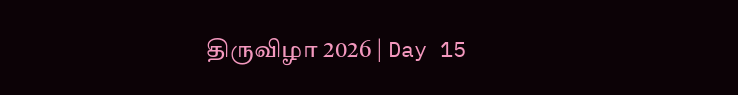திருவிழா 2026 | Day 15